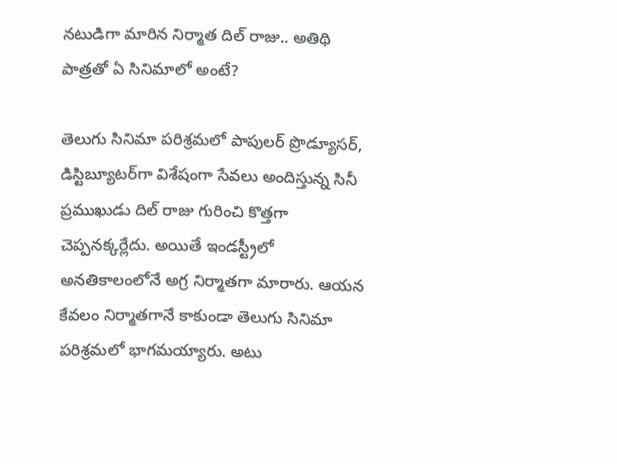నటుడిగా మారిన నిర్మాత దిల్ రాజు.. అతిథి పాత్రతో ఏ సినిమాలో అంటే?

తెలుగు సినిమా పరిశ్రమలో పాపులర్ ప్రొడ్యూసర్, డిస్టిబ్యూటర్‌గా విశేషంగా సేవలు అందిస్తున్న సినీ ప్రముఖుడు దిల్ రాజు గురించి కొత్తగా చెప్పనక్కర్లేదు. అయితే ఇండస్ట్రీలో అనతికాలంలోనే అగ్ర నిర్మాతగా మారారు. ఆయన కేవలం నిర్మాతగానే కాకుండా తెలుగు సినిమా పరిశ్రమలో భాగమయ్యారు. అటు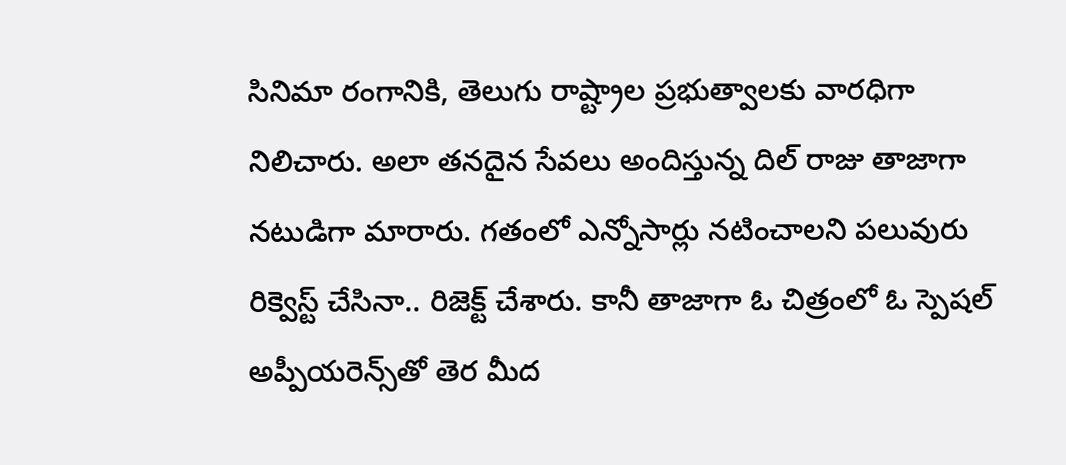సినిమా రంగానికి, తెలుగు రాష్ట్రాల ప్రభుత్వాలకు వారధిగా నిలిచారు. అలా తనదైన సేవలు అందిస్తున్న దిల్ రాజు తాజాగా నటుడిగా మారారు. గతంలో ఎన్నోసార్లు నటించాలని పలువురు రిక్వెస్ట్ చేసినా.. రిజెక్ట్ చేశారు. కానీ తాజాగా ఓ చిత్రంలో ఓ స్పెషల్ అప్పీయరెన్స్‌తో తెర మీద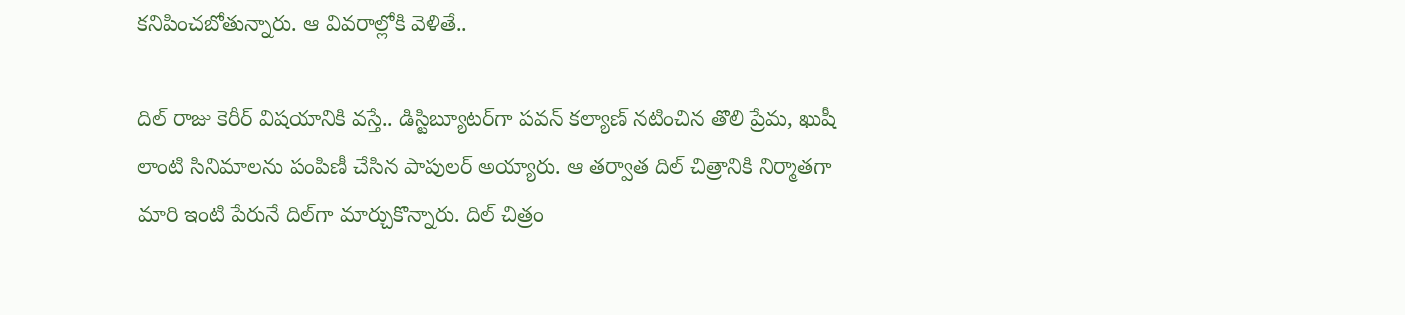కనిపించబోతున్నారు. ఆ వివరాల్లోకి వెళితే..

దిల్ రాజు కెరీర్ విషయానికి వస్తే.. డిస్టిబ్యూటర్‌గా పవన్ కల్యాణ్ నటించిన తొలి ప్రేమ, ఖుషీ లాంటి సినిమాలను పంపిణీ చేసిన పాపులర్ అయ్యారు. ఆ తర్వాత దిల్ చిత్రానికి నిర్మాతగా మారి ఇంటి పేరునే దిల్‌గా మార్చుకొన్నారు. దిల్ చిత్రం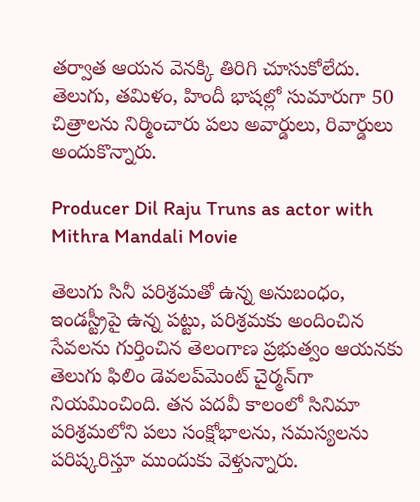తర్వాత ఆయన వెనక్కి తిరిగి చూసుకోలేదు. తెలుగు, తమిళం, హిందీ భాషల్లో సుమారుగా 50 చిత్రాలను నిర్మించారు పలు అవార్డులు, రివార్డులు అందుకొన్నారు.

Producer Dil Raju Truns as actor with Mithra Mandali Movie

తెలుగు సినీ పరిశ్రమతో ఉన్న అనుబంధం, ఇండస్ట్రీపై ఉన్న పట్టు, పరిశ్రమకు అందించిన సేవలను గుర్తించిన తెలంగాణ ప్రభుత్వం ఆయనకు తెలుగు ఫిలిం డెవలప్‌మెంట్ చైర్మన్‌గా నియమించింది. తన పదవీ కాలంలో సినిమా పరిశ్రమలోని పలు సంక్షోభాలను, సమస్యలను పరిష్కరిస్తూ ముందుకు వెళ్తున్నారు.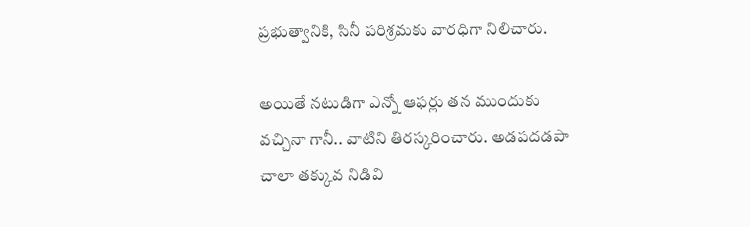ప్రభుత్వానికి, సినీ పరిశ్రమకు వారధిగా నిలిచారు.

అయితే నటుడిగా ఎన్నో ఆఫర్లు తన ముందుకు వచ్చినా గానీ.. వాటిని తిరస్కరించారు. అడపదడపా చాలా తక్కువ నిడివి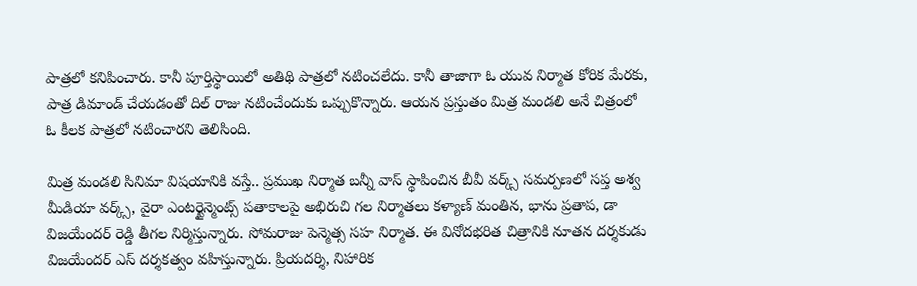పాత్రలో కనిపించారు. కానీ పూర్తిస్థాయిలో అతిథి పాత్రలో నటించలేదు. కానీ తాజాగా ఓ యువ నిర్మాత కోరిక మేరకు, పాత్ర డిమాండ్ చేయడంతో దిల్ రాజు నటించేందుకు ఒప్పుకొన్నారు. ఆయన ప్రస్తుతం మిత్ర మండలి అనే చిత్రంలో ఓ కీలక పాత్రలో నటించారని తెలిసింది.

మిత్ర మండలి సినిమా విషయానికి వస్తే.. ప్రముఖ నిర్మాత బన్నీ వాస్ స్థాపించిన బీవీ వర్క్స్ సమర్పణలో సప్త అశ్వ మీడియా వర్క్స్, వైరా ఎంటర్టైన్మెంట్స్ పతాకాలపై అభిరుచి గల నిర్మాతలు కళ్యాణ్ మంతిన, భాను ప్రతాప, డా విజయేందర్ రెడ్డి తీగల నిర్మిస్తున్నారు. సోమరాజు పెన్మెత్స సహ నిర్మాత. ఈ వినోదభరిత చిత్రానికి నూతన దర్శకుడు విజయేందర్ ఎస్ దర్శకత్వం వహిస్తున్నారు. ప్రియదర్శి, నిహారిక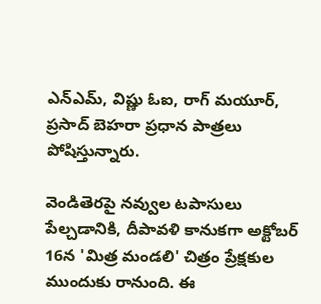ఎన్ఎమ్, విష్ణు ఓఐ, రాగ్ మయూర్, ప్రసాద్ బెహరా ప్రధాన పాత్రలు పోషిస్తున్నారు.

వెండితెరపై నవ్వుల టపాసులు పేల్చడానికి, దీపావళి కానుకగా అక్టోబర్ 16న 'మిత్ర మండలి' చిత్రం ప్రేక్షకుల ముందుకు రానుంది. ఈ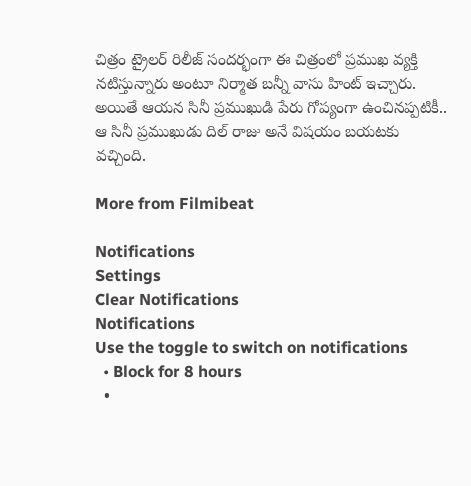చిత్రం ట్రైలర్ రిలీజ్ సందర్భంగా ఈ చిత్రంలో ప్రముఖ వ్యక్తి నటిస్తున్నారు అంటూ నిర్మాత బన్నీ వాసు హింట్ ఇచ్చారు. అయితే ఆయన సినీ ప్రముఖుడి పేరు గోప్యంగా ఉంచినప్పటికీ.. ఆ సినీ ప్రముఖుడు దిల్ రాజు అనే విషయం బయటకు వచ్చింది.

More from Filmibeat

Notifications
Settings
Clear Notifications
Notifications
Use the toggle to switch on notifications
  • Block for 8 hours
  •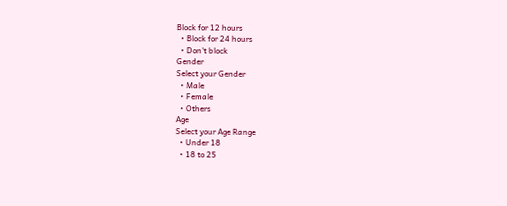Block for 12 hours
  • Block for 24 hours
  • Don't block
Gender
Select your Gender
  • Male
  • Female
  • Others
Age
Select your Age Range
  • Under 18
  • 18 to 25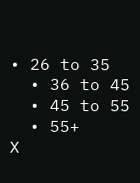• 26 to 35
  • 36 to 45
  • 45 to 55
  • 55+
X